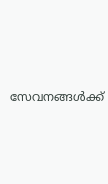സേവനങ്ങള്‍ക്ക്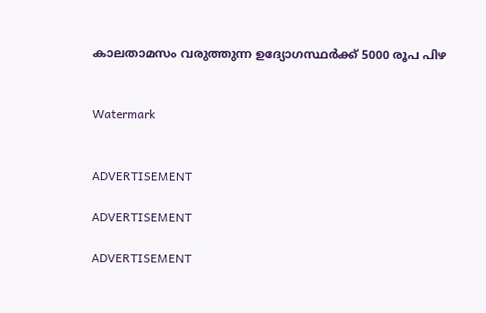കാലതാമസം വരുത്തുന്ന ഉദ്യോഗസ്ഥര്‍ക്ക് 5000 രൂപ പിഴ


Watermark


ADVERTISEMENT

ADVERTISEMENT

ADVERTISEMENT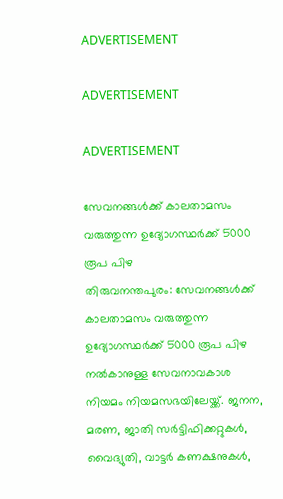ADVERTISEMENT

ADVERTISEMENT

ADVERTISEMENT

സേവനങ്ങള്‍ക്ക് കാലതാമസം വരുത്തുന്ന ഉദ്യോഗസ്ഥര്‍ക്ക് 5000 രൂപ പിഴ
തിരുവനന്തപുരം: സേവനങ്ങള്‍ക്ക് കാലതാമസം വരുത്തുന്ന ഉദ്യോഗസ്ഥര്‍ക്ക് 5000 രൂപ പിഴ നല്‍കാനുള്ള സേവനാവകാശ നിയമം നിയമസഭയിലേയ്ക്ക്. ജനന, മരണ, ജാതി സര്‍ട്ടിഫിക്കറ്റുകള്‍, വൈദ്യുതി, വാട്ടര്‍ കണക്ഷനുകള്‍,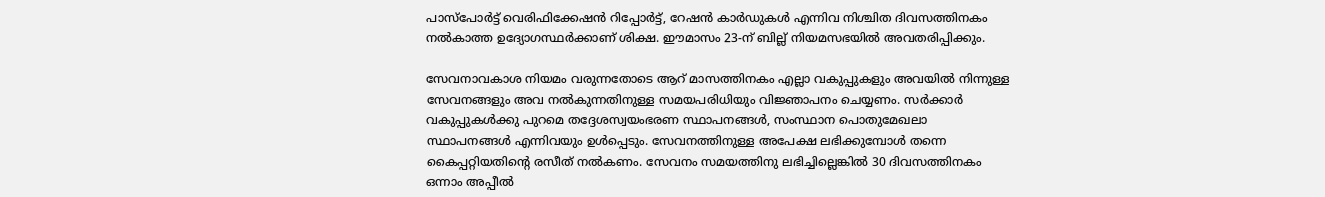പാസ്‌പോര്‍ട്ട് വെരിഫിക്കേഷന്‍ റിപ്പോര്‍ട്ട്, റേഷന്‍ കാര്‍ഡുകള്‍ എന്നിവ നിശ്ചിത ദിവസത്തിനകം നല്‍കാത്ത ഉദ്യോഗസ്ഥര്‍ക്കാണ്‌ ശിക്ഷ. ഈമാസം 23-ന് ബില്ല്‌ നിയമസഭയില്‍ അവതരിപ്പിക്കും.

സേവനാവകാശ നിയമം വരുന്നതോടെ ആറ് മാസത്തിനകം എല്ലാ വകുപ്പുകളും അവയില്‍ നിന്നുള്ള സേവനങ്ങളും അവ നല്‍കുന്നതിനുള്ള സമയപരിധിയും വിജ്ഞാപനം ചെയ്യണം. സര്‍ക്കാര്‍ വകുപ്പുകള്‍ക്കു പുറമെ തദ്ദേശസ്വയംഭരണ സ്ഥാപനങ്ങള്‍, സംസ്ഥാന പൊതുമേഖലാ സ്ഥാപനങ്ങള്‍ എന്നിവയും ഉള്‍പ്പെടും. സേവനത്തിനുള്ള അപേക്ഷ ലഭിക്കുമ്പോള്‍ തന്നെ കൈപ്പറ്റിയതിന്റെ രസീത് നല്‍കണം. സേവനം സമയത്തിനു ലഭിച്ചില്ലെങ്കില്‍ 30 ദിവസത്തിനകം ഒന്നാം അപ്പീല്‍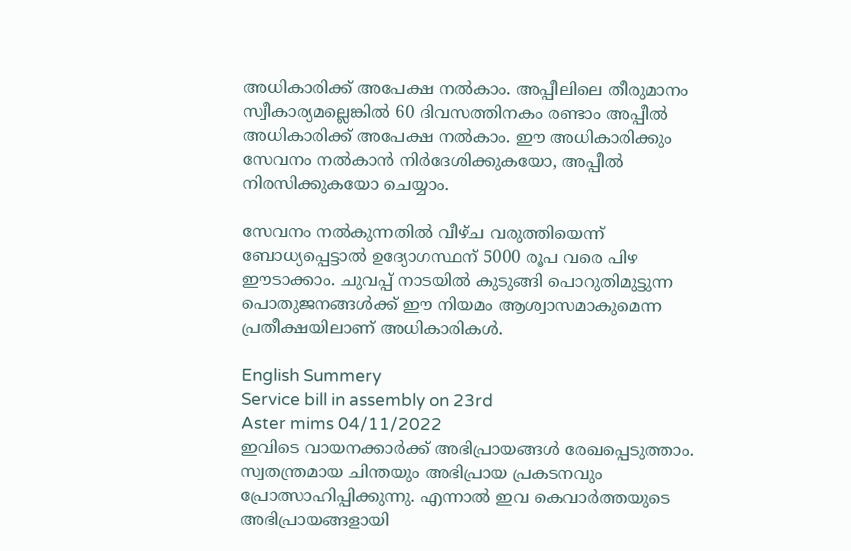അധികാരിക്ക് അപേക്ഷ നല്‍കാം. അപ്പീലിലെ തീരുമാനം സ്വീകാര്യമല്ലെങ്കില്‍ 60 ദിവസത്തിനകം രണ്ടാം അപ്പീല്‍ അധികാരിക്ക് അപേക്ഷ നല്‍കാം. ഈ അധികാരിക്കും സേവനം നല്‍കാന്‍ നിര്‍ദേശിക്കുകയോ, അപ്പീല്‍ നിരസിക്കുകയോ ചെയ്യാം.

സേവനം നല്‍കുന്നതില്‍ വീഴ്ച വരുത്തിയെന്ന് ബോധ്യപ്പെട്ടാല്‍ ഉദ്യോഗസ്ഥന് 5000 രൂപ വരെ പിഴ ഈടാക്കാം. ചുവപ്പ് നാടയില്‍ കുടുങ്ങി പൊറുതിമുട്ടുന്ന പൊതുജനങ്ങള്‍ക്ക് ഈ നിയമം ആശ്വാസമാകുമെന്ന പ്രതീക്ഷയിലാണ്‌ അധികാരികള്‍.

English Summery
Service bill in assembly on 23rd
Aster mims 04/11/2022
ഇവിടെ വായനക്കാർക്ക് അഭിപ്രായങ്ങൾ രേഖപ്പെടുത്താം. സ്വതന്ത്രമായ ചിന്തയും അഭിപ്രായ പ്രകടനവും പ്രോത്സാഹിപ്പിക്കുന്നു. എന്നാൽ ഇവ കെവാർത്തയുടെ അഭിപ്രായങ്ങളായി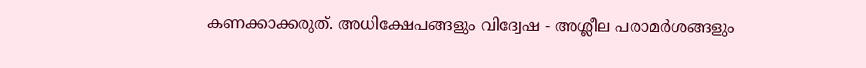കണക്കാക്കരുത്. അധിക്ഷേപങ്ങളും വിദ്വേഷ - അശ്ലീല പരാമർശങ്ങളും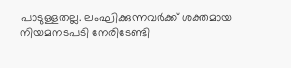പാടുള്ളതല്ല. ലംഘിക്കുന്നവർക്ക് ശക്തമായ നിയമനടപടി നേരിടേണ്ടി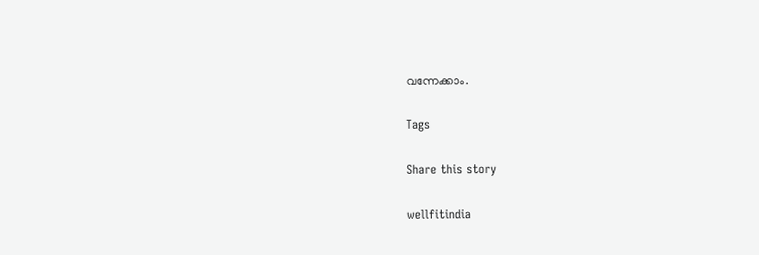വന്നേക്കാം.

Tags

Share this story

wellfitindia